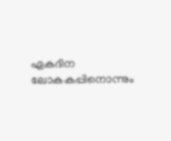ഏകദിന ലോകകപ്പിനൊന്നും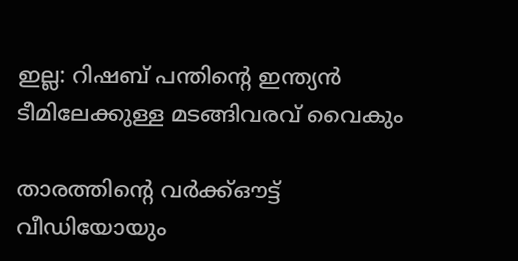ഇല്ല: റിഷബ് പന്തിന്റെ ഇന്ത്യൻ ടീമിലേക്കുള്ള മടങ്ങിവരവ് വൈകും

താരത്തിന്റെ വർക്ക്ഔട്ട് വീഡിയോയും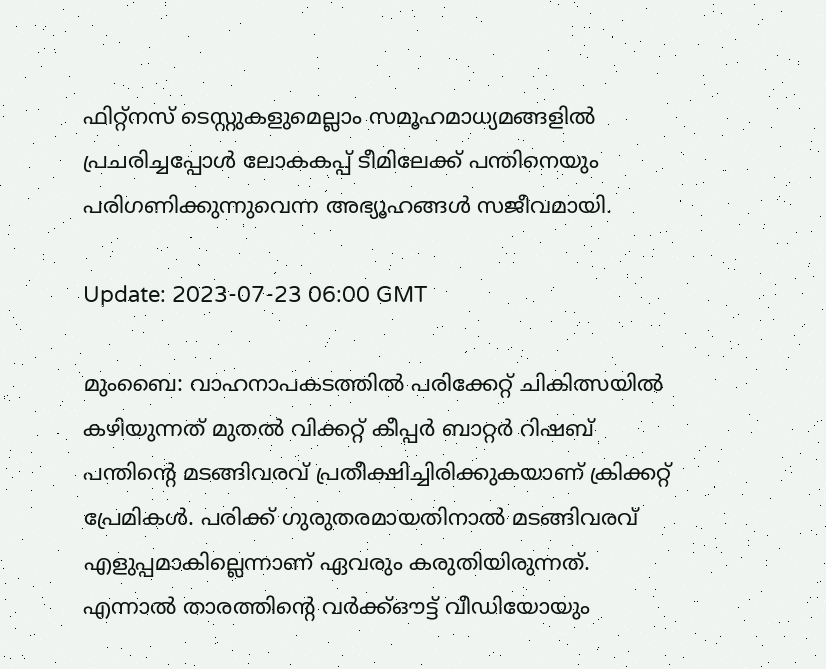ഫിറ്റ്‌നസ് ടെസ്റ്റുകളുമെല്ലാം സമൂഹമാധ്യമങ്ങളിൽ പ്രചരിച്ചപ്പോൾ ലോകകപ്പ് ടീമിലേക്ക് പന്തിനെയും പരിഗണിക്കുന്നുവെന്ന അഭ്യൂഹങ്ങള്‍ സജീവമായി.

Update: 2023-07-23 06:00 GMT

മുംബൈ: വാഹനാപകടത്തിൽ പരിക്കേറ്റ് ചികിത്സയിൽ കഴിയുന്നത് മുതൽ വിക്കറ്റ് കീപ്പർ ബാറ്റര്‍ റിഷബ് പന്തിന്റെ മടങ്ങിവരവ് പ്രതീക്ഷിച്ചിരിക്കുകയാണ് ക്രിക്കറ്റ് പ്രേമികൾ. പരിക്ക് ഗുരുതരമായതിനാൽ മടങ്ങിവരവ് എളുപ്പമാകില്ലെന്നാണ് ഏവരും കരുതിയിരുന്നത്. എന്നാൽ താരത്തിന്റെ വർക്ക്ഔട്ട് വീഡിയോയും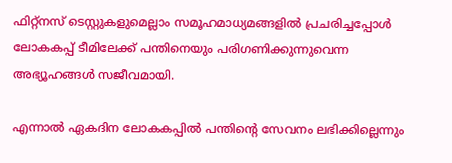ഫിറ്റ്‌നസ് ടെസ്റ്റുകളുമെല്ലാം സമൂഹമാധ്യമങ്ങളിൽ പ്രചരിച്ചപ്പോൾ ലോകകപ്പ് ടീമിലേക്ക് പന്തിനെയും പരിഗണിക്കുന്നുവെന്ന അഭ്യൂഹങ്ങള്‍ സജീവമായി.

എന്നാൽ ഏകദിന ലോകകപ്പിൽ പന്തിന്റെ സേവനം ലഭിക്കില്ലെന്നും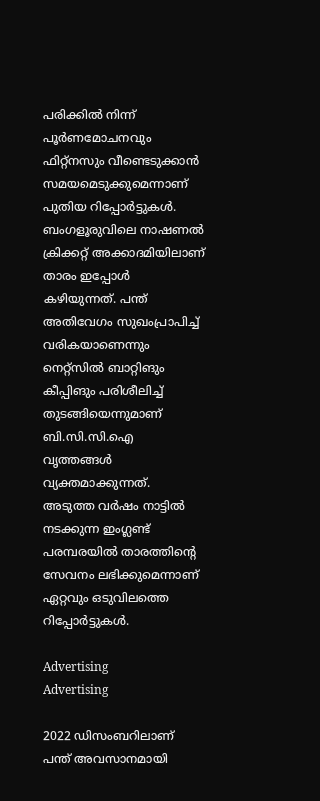പരിക്കിൽ നിന്ന് പൂർണമോചനവും ഫിറ്റ്‌നസും വീണ്ടെടുക്കാൻ സമയമെടുക്കുമെന്നാണ് പുതിയ റിപ്പോർട്ടുകൾ. ബംഗളൂരുവിലെ നാഷണൽ ക്രിക്കറ്റ് അക്കാദമിയിലാണ് താരം ഇപ്പോൾ കഴിയുന്നത്. പന്ത് അതിവേഗം സുഖംപ്രാപിച്ച് വരികയാണെന്നും നെറ്റ്‌സിൽ ബാറ്റിങും കീപ്പിങും പരിശീലിച്ച് തുടങ്ങിയെന്നുമാണ് ബി.സി.സി.ഐ വൃത്തങ്ങൾ വ്യക്തമാക്കുന്നത്. അടുത്ത വർഷം നാട്ടിൽ നടക്കുന്ന ഇംഗ്ലണ്ട് പരമ്പരയിൽ താരത്തിന്റെ സേവനം ലഭിക്കുമെന്നാണ് ഏറ്റവും ഒടുവിലത്തെ റിപ്പോർട്ടുകൾ.

Advertising
Advertising

2022 ഡിസംബറിലാണ് പന്ത് അവസാനമായി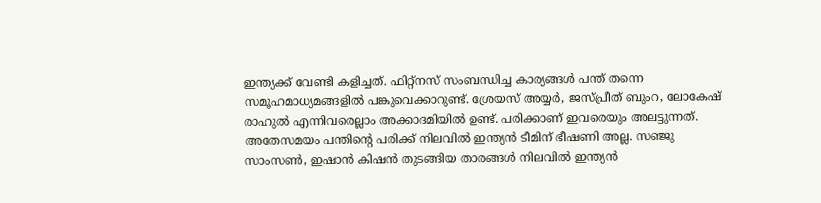ഇന്ത്യക്ക് വേണ്ടി കളിച്ചത്. ഫിറ്റ്‌നസ് സംബന്ധിച്ച കാര്യങ്ങൾ പന്ത് തന്നെ സമൂഹമാധ്യമങ്ങളിൽ പങ്കുവെക്കാറുണ്ട്. ശ്രേയസ് അയ്യർ, ജസ്പ്രീത് ബുംറ, ലോകേഷ് രാഹുൽ എന്നിവരെല്ലാം അക്കാദമിയിൽ ഉണ്ട്. പരിക്കാണ് ഇവരെയും അലട്ടുന്നത്. അതേസമയം പന്തിന്റെ പരിക്ക് നിലവിൽ ഇന്ത്യൻ ടീമിന് ഭീഷണി അല്ല. സഞ്ജു സാംസൺ, ഇഷാൻ കിഷൻ തുടങ്ങിയ താരങ്ങൾ നിലവിൽ ഇന്ത്യൻ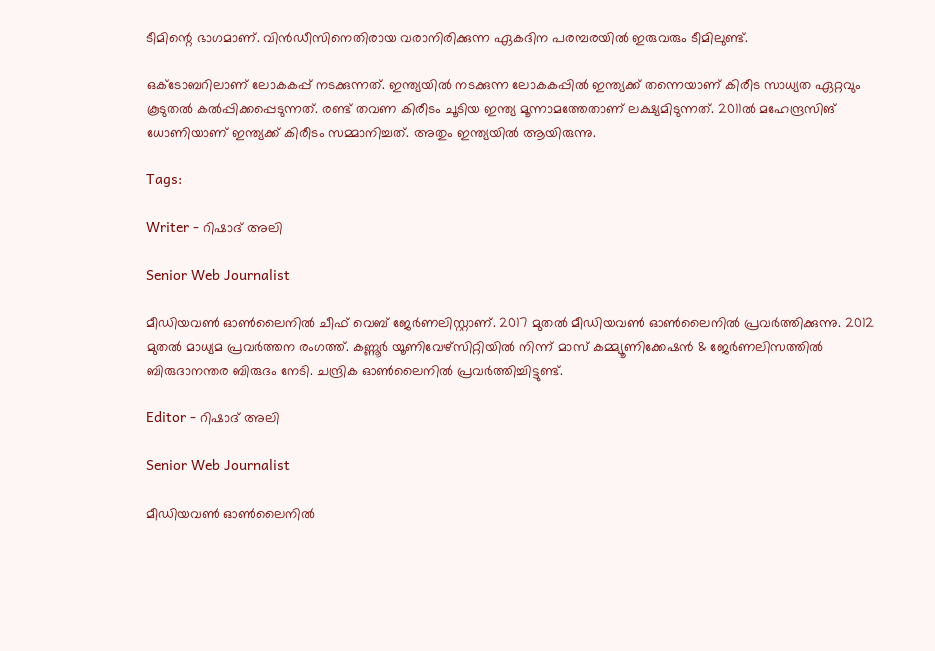ടീമിന്റെ ഭാഗമാണ്. വിൻഡീസിനെതിരായ വരാനിരിക്കുന്ന ഏകദിന പരമ്പരയിൽ ഇരുവരും ടീമിലുണ്ട്.

ഒക്ടോബറിലാണ് ലോകകപ്പ് നടക്കുന്നത്. ഇന്ത്യയിൽ നടക്കുന്ന ലോകകപ്പിൽ ഇന്ത്യക്ക് തന്നെയാണ് കിരീട സാധ്യത ഏറ്റവും കൂടുതൽ കൽപ്പിക്കപ്പെടുന്നത്. രണ്ട് തവണ കിരീടം ചൂടിയ ഇന്ത്യ മൂന്നാമത്തേതാണ് ലക്ഷ്യമിടുന്നത്. 2011ൽ മഹേന്ദ്രസിങ് ധോണിയാണ് ഇന്ത്യക്ക് കിരീടം സമ്മാനിച്ചത്. അതും ഇന്ത്യയിൽ ആയിരുന്നു.

Tags:

Writer - റിഷാദ് അലി

Senior Web Journalist

മീഡിയവൺ ഓൺലൈനിൽ ചീഫ് വെബ് ജേർണലിസ്റ്റാണ്. 2017 മുതൽ മീഡിയവൺ ഓൺലൈനിൽ പ്രവർത്തിക്കുന്നു. 2012 മുതൽ മാധ്യമ പ്രവർത്തന രംഗത്ത്. കണ്ണൂര്‍ യൂണിവേഴ്‌സിറ്റിയിൽ നിന്ന് മാസ് കമ്മ്യൂണിക്കേഷന്‍ & ജേര്‍ണലിസത്തില്‍ ബിരുദാനന്തര ബിരുദം നേടി. ചന്ദ്രിക ഓണ്‍ലൈനില്‍ പ്രവര്‍ത്തിച്ചിട്ടുണ്ട്.

Editor - റിഷാദ് അലി

Senior Web Journalist

മീഡിയവൺ ഓൺലൈനിൽ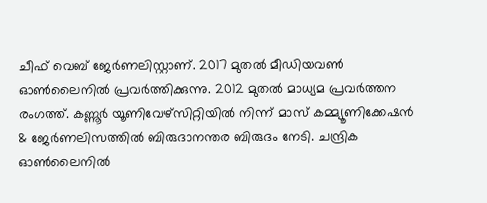ചീഫ് വെബ് ജേർണലിസ്റ്റാണ്. 2017 മുതൽ മീഡിയവൺ ഓൺലൈനിൽ പ്രവർത്തിക്കുന്നു. 2012 മുതൽ മാധ്യമ പ്രവർത്തന രംഗത്ത്. കണ്ണൂര്‍ യൂണിവേഴ്‌സിറ്റിയിൽ നിന്ന് മാസ് കമ്മ്യൂണിക്കേഷന്‍ & ജേര്‍ണലിസത്തില്‍ ബിരുദാനന്തര ബിരുദം നേടി. ചന്ദ്രിക ഓണ്‍ലൈനില്‍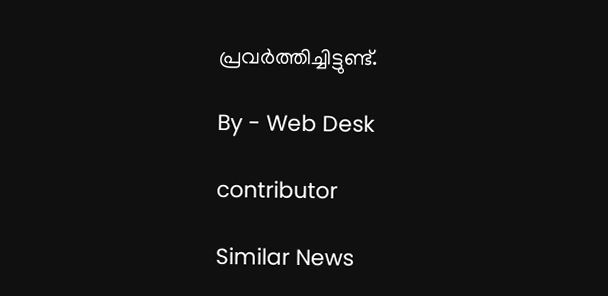പ്രവര്‍ത്തിച്ചിട്ടുണ്ട്.

By - Web Desk

contributor

Similar News